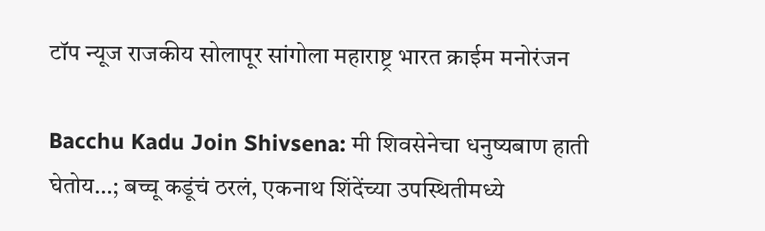टॉप न्यूज राजकीय सोलापूर सांगोला महाराष्ट्र भारत क्राईम मनोरंजन

Bacchu Kadu Join Shivsena: मी शिवसेनेचा धनुष्यबाण हाती घेतोय…; बच्चू कडूंचं ठरलं, एकनाथ शिंदेंच्या उपस्थितीमध्ये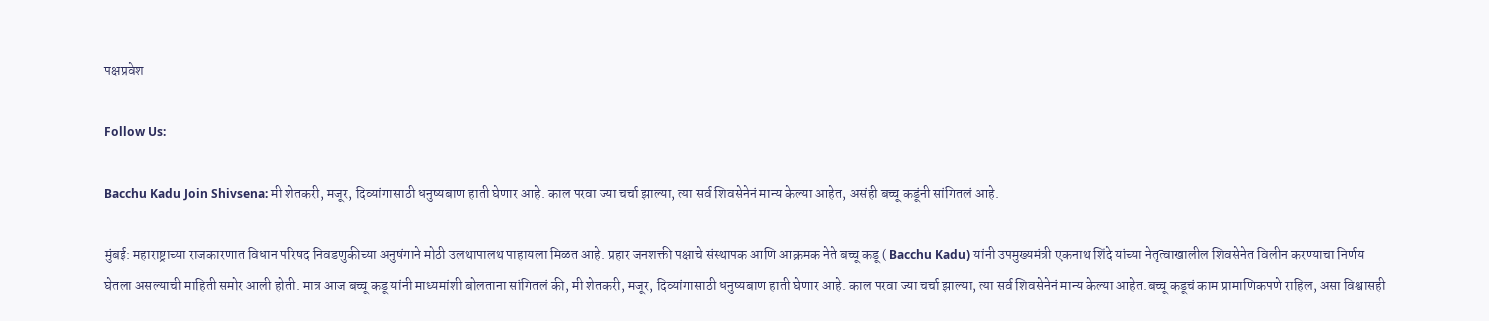पक्षप्रवेश

Follow Us:

Bacchu Kadu Join Shivsena: मी शेतकरी, मजूर, दिव्यांगासाठी धनुष्यबाण हाती घेणार आहे. काल परवा ज्या चर्चा झाल्या, त्या सर्व शिवसेनेनं मान्य केल्या आहेत, असंही बच्चू कडूंनी सांगितलं आहे.

मुंबई: महाराष्ट्राच्या राजकारणात विधान परिषद निवडणुकीच्या अनुषंगाने मोठी उलथापालथ पाहायला मिळत आहे. प्रहार जनशक्ती पक्षाचे संस्थापक आणि आक्रमक नेते बच्चू कडू ( Bacchu Kadu) यांनी उपमुख्यमंत्री एकनाथ शिंदे यांच्या नेतृत्वाखालील शिवसेनेत विलीन करण्याचा निर्णय घेतला असल्याची माहिती समोर आली होती. मात्र आज बच्चू कडू यांनी माध्यमांशी बोलताना सांगितलं की, मी शेतकरी, मजूर, दिव्यांगासाठी धनुष्यबाण हाती घेणार आहे. काल परवा ज्या चर्चा झाल्या, त्या सर्व शिवसेनेनं मान्य केल्या आहेत.बच्चू कडूचं काम प्रामाणिकपणे राहिल, असा विश्वासही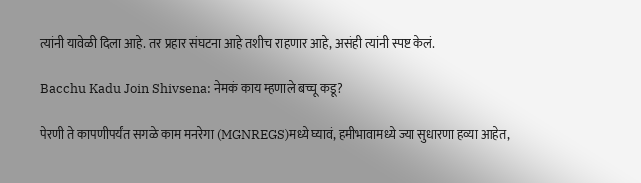त्यांनी यावेळी दिला आहे. तर प्रहार संघटना आहे तशीच राहणार आहे, असंही त्यांनी स्पष्ट केलं.

Bacchu Kadu Join Shivsena: नेमकं काय म्हणाले बच्चू कडू?

पेरणी ते कापणीपर्यंत सगळे काम मनरेगा (MGNREGS)मध्ये घ्यावं, हमीभावामध्ये ज्या सुधारणा हव्या आहेत,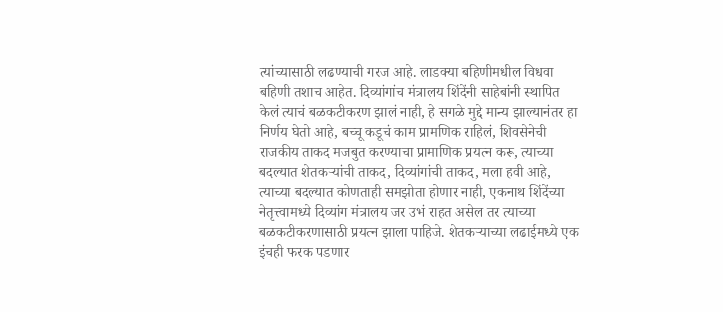त्यांच्यासाठी लढण्याची गरज आहे. लाडक्या बहिणीमधील विधवा बहिणी तशाच आहेत. दिव्यांगांच मंत्रालय शिंदेंनी साहेबांनी स्थापित केलं त्याचं बळकटीकरण झालं नाही, हे सगळे मुद्दे मान्य झाल्यानंतर हा निर्णय घेतो आहे, बच्चू कडूचं काम प्रामणिक राहिलं, शिवसेनेची राजकीय ताकद मजबुत करण्याचा प्रामाणिक प्रयत्न करू, त्याच्या बदल्यात शेतकऱ्यांची ताकद, दिव्यांगांची ताकद, मला हवी आहे, त्याच्या बदल्यात कोणताही समझोता होणार नाही, एकनाथ शिंदेंच्या नेतृत्त्वामध्ये दिव्यांग मंत्रालय जर उभं राहत असेल तर त्याच्या बळकटीकरणासाठी प्रयत्न झाला पाहिजे. शेतकऱ्याच्या लढाईमध्ये एक इंचही फरक पडणार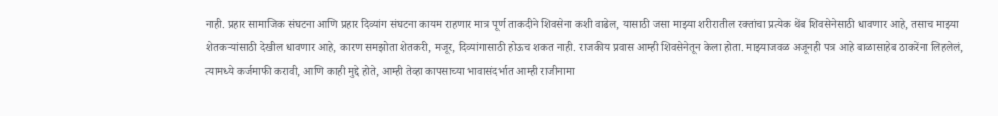नाही. प्रहार सामाजिक संघटना आणि प्रहार दिव्यांग संघटना कायम राहणार मात्र पूर्ण ताकदीने शिवसेना कशी वाढेल, यासाठी जसा माझ्या शरीरातील रक्तांचा प्रत्येक थेंब शिवसेनेसाठी धावणार आहे, तसाच माझ्या शेतकऱ्यांसाठी देखील धावणार आहे, कारण समझोता शेतकरी, मजूर, दिव्यांगासाठी होऊच शकत नाही. राजकीय प्रवास आम्ही शिवसेनेतून केला होता. माझ्याजवळ अजूनही पत्र आहे बाळासाहेब ठाकरेंना लिहलेलं, त्यामध्ये कर्जमाफी करावी, आणि काही मुद्दे होते, आम्ही तेव्हा कापसाच्या भावासंदर्भात आम्ही राजीनामा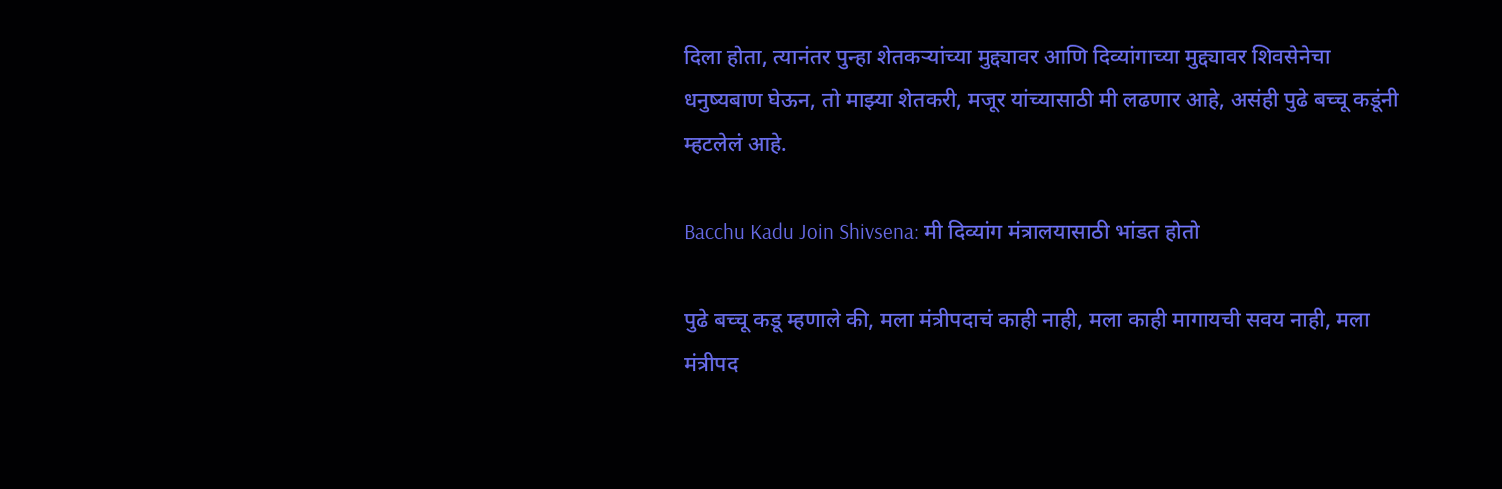दिला होता, त्यानंतर पुन्हा शेतकऱ्यांच्या मुद्द्यावर आणि दिव्यांगाच्या मुद्द्यावर शिवसेनेचा धनुष्यबाण घेऊन, तो माझ्या शेतकरी, मजूर यांच्यासाठी मी लढणार आहे, असंही पुढे बच्चू कडूंनी म्हटलेलं आहे.

Bacchu Kadu Join Shivsena: मी दिव्यांग मंत्रालयासाठी भांडत होतो

पुढे बच्चू कडू म्हणाले की, मला मंत्रीपदाचं काही नाही, मला काही मागायची सवय नाही, मला मंत्रीपद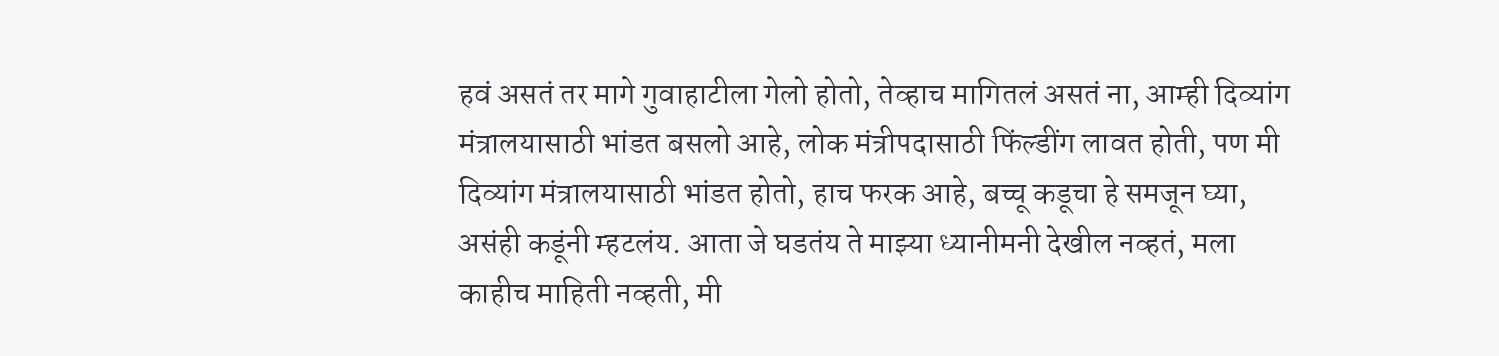हवं असतं तर मागे गुवाहाटीला गेलो होतो, तेव्हाच मागितलं असतं ना, आम्ही दिव्यांग मंत्रालयासाठी भांडत बसलो आहे, लोक मंत्रीपदासाठी फिंल्डींग लावत होती, पण मी दिव्यांग मंत्रालयासाठी भांडत होतो, हाच फरक आहे, बच्चू कडूचा हे समजून घ्या, असंही कडूंनी म्हटलंय. आता जे घडतंय ते माझ्या ध्यानीमनी देखील नव्हतं, मला काहीच माहिती नव्हती, मी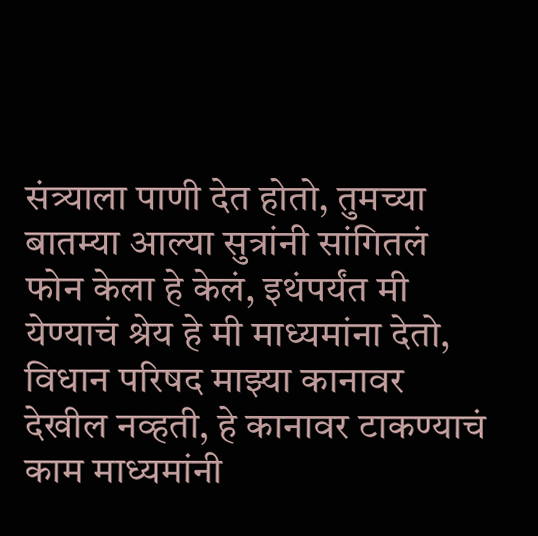संत्र्याला पाणी देत होतो, तुमच्या बातम्या आल्या सुत्रांनी सांगितलं फोन केला हे केलं, इथंपर्यंत मी येण्याचं श्रेय हे मी माध्यमांना देतो, विधान परिषद माझ्या कानावर देखील नव्हती, हे कानावर टाकण्याचं काम माध्यमांनी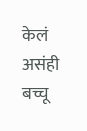केलं असंही बच्चू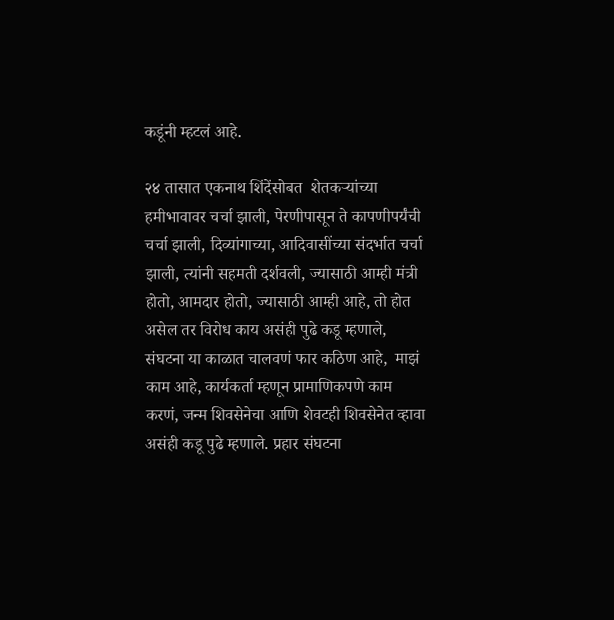कडूंनी म्हटलं आहे.

२४ तासात एकनाथ शिंदेंसोबत  शेतकऱ्यांच्या हमीभावावर चर्चा झाली, पेरणीपासून ते कापणीपर्यंची चर्चा झाली, दिव्यांगाच्या, आदिवासींच्या संदर्भात चर्चा झाली, त्यांनी सहमती दर्शवली, ज्यासाठी आम्ही मंत्री होतो, आमदार होतो, ज्यासाठी आम्ही आहे, तो होत असेल तर विरोध काय असंही पुढे कडू म्हणाले, संघटना या काळात चालवणं फार कठिण आहे,  माझं काम आहे, कार्यकर्ता म्हणून प्रामाणिकपणे काम करणं, जन्म शिवसेनेचा आणि शेवटही शिवसेनेत व्हावा असंही कडू पुढे म्हणाले. प्रहार संघटना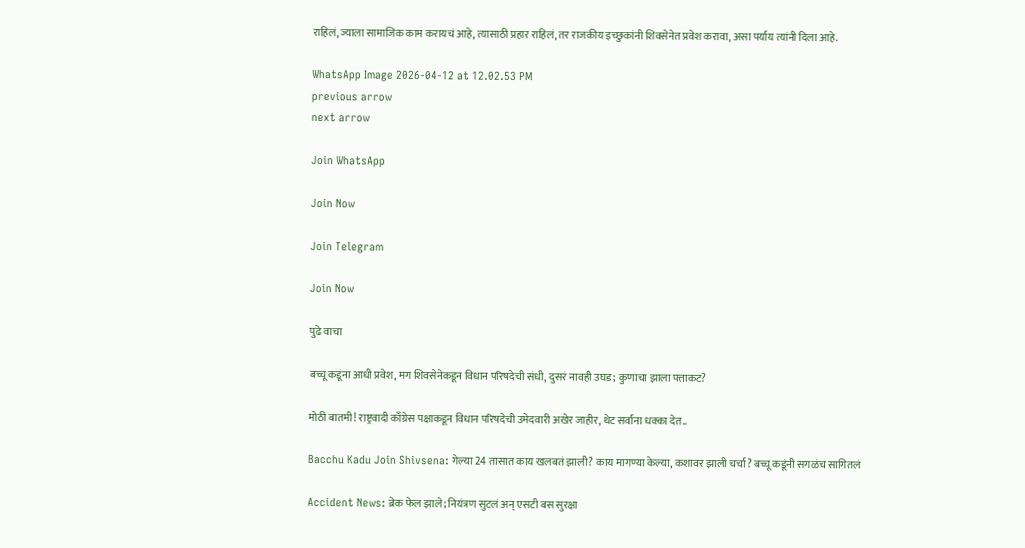राहिलं, ज्याला सामाजिक काम करायचं आहे, त्यासाठी प्रहार राहिलं, तर राजकीय इच्छुकांनी शिवसेनेत प्रवेश करावा, असा पर्याय त्यांनी दिला आहे.

WhatsApp Image 2026-04-12 at 12.02.53 PM
previous arrow
next arrow

Join WhatsApp

Join Now

Join Telegram

Join Now

पुढे वाचा

बच्चू कडूंना आधी प्रवेश, मग शिवसेनेकडून विधान परिषदेची संधी, दुसरं नावही उघड; कुणाचा झाला पत्ताकट?

मोठी बातमी! राष्ट्रवादी काँग्रेस पक्षाकडून विधान परिषदेची उमेदवारी अखेर जाहीर, थेट सर्वांना धक्का देत..

Bacchu Kadu Join Shivsena: गेल्या 24 तासात काय खलबतं झाली? काय मागण्या केल्या, कशावर झाली चर्चा? बच्चू कडूंनी सगळंच सागितलं

Accident News: ब्रेक फेल झाले; नियंत्रण सुटलं अन् एसटी बस सुरक्षा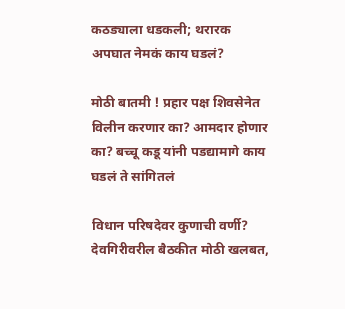कठड्याला धडकली; थरारक अपघात नेमकं काय घडलं?

मोठी बातमी ! प्रहार पक्ष शिवसेनेत विलीन करणार का? आमदार होणार का? बच्चू कडू यांनी पडद्यामागे काय घडलं ते सांगितलं

विधान परिषदेवर कुणाची वर्णी? देवगिरीवरील बैठकीत मोठी खलबत,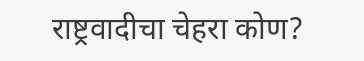राष्ट्रवादीचा चेहरा कोण?